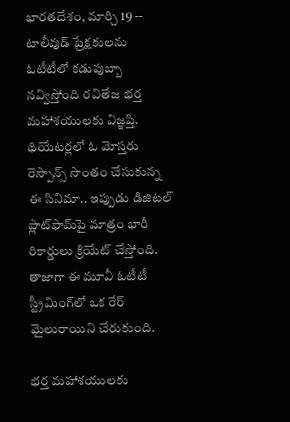భారతదేశం, మార్చి 19 -- టాలీవుడ్ ప్రేక్షకులను ఓటీటీలో కడుపుబ్బా నవ్విస్తోంది రవితేజ భర్త మహాశయులకు విజ్ఞప్తి. థియేటర్లలో ఓ మోస్తరు రెస్పాన్స్ సొంతం చేసుకున్న ఈ సినిమా.. ఇప్పుడు డిజిటల్ ప్లాట్‌ఫామ్‌పై మాత్రం భారీ రికార్డులు క్రియేట్ చేస్తోంది. తాజాగా ఈ మూవీ ఓటీటీ స్ట్రీమింగ్‌లో ఒక రేర్ మైలురాయిని చేరుకుంది.

భర్త మహాశయులకు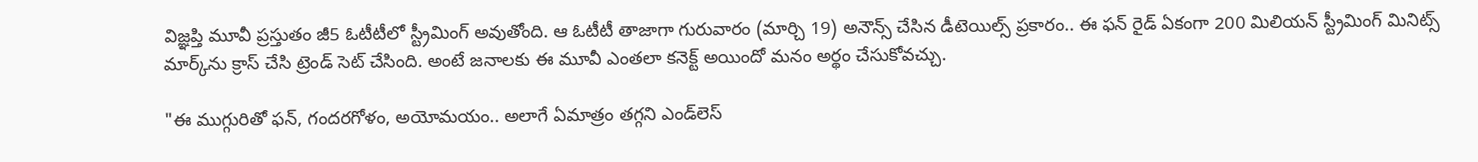విజ్ఞప్తి మూవీ ప్రస్తుతం జీ5 ఓటీటీలో స్ట్రీమింగ్ అవుతోంది. ఆ ఓటీటీ తాజాగా గురువారం (మార్చి 19) అనౌన్స్ చేసిన డీటెయిల్స్ ప్రకారం.. ఈ ఫన్ రైడ్ ఏకంగా 200 మిలియన్ స్ట్రీమింగ్ మినిట్స్ మార్క్‌ను క్రాస్ చేసి ట్రెండ్ సెట్ చేసింది. అంటే జనాలకు ఈ మూవీ ఎంతలా కనెక్ట్ అయిందో మనం అర్థం చేసుకోవచ్చు.

"ఈ ముగ్గురితో ఫన్, గందరగోళం, అయోమయం.. అలాగే ఏమాత్రం తగ్గని ఎండ్‌లెస్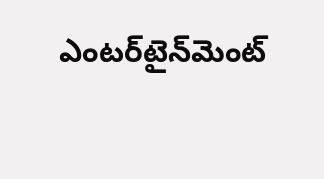ఎంటర్‌టైన్‌మెంట్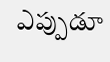ఎప్పుడూ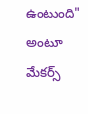ఉంటుంది" అంటూ మేకర్స్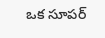ఒక సూపర్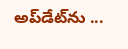అప్‌డేట్‌ను ...